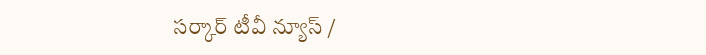సర్కార్ టీవీ న్యూస్ /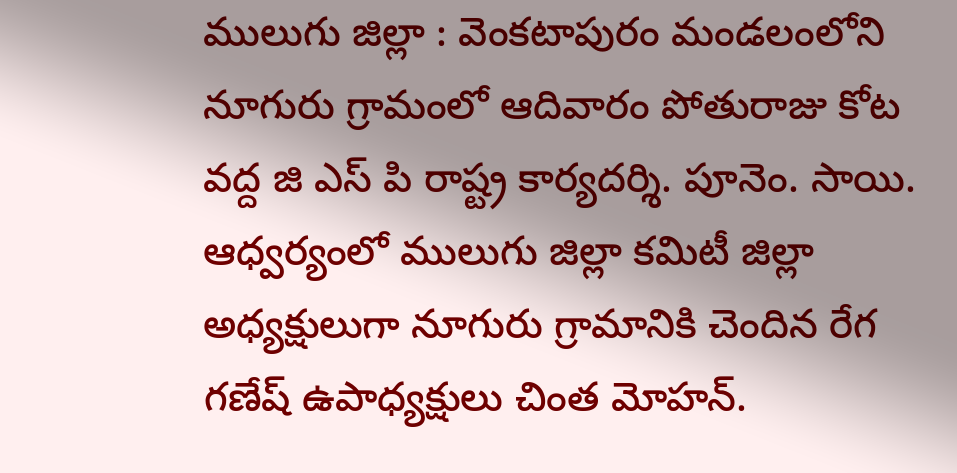ములుగు జిల్లా : వెంకటాపురం మండలంలోని నూగురు గ్రామంలో ఆదివారం పోతురాజు కోట వద్ద జి ఎస్ పి రాష్ట్ర కార్యదర్శి. పూనెం. సాయి. ఆధ్వర్యంలో ములుగు జిల్లా కమిటీ జిల్లా అధ్యక్షులుగా నూగురు గ్రామానికి చెందిన రేగ గణేష్ ఉపాధ్యక్షులు చింత మోహన్.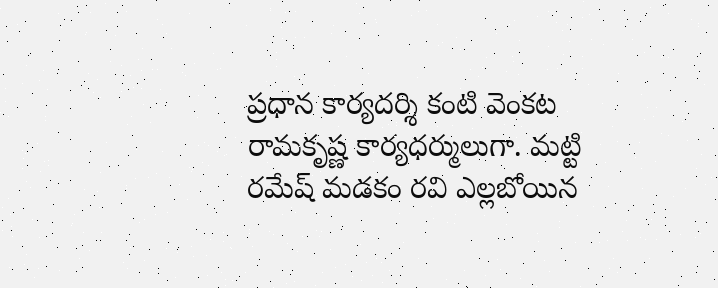ప్రధాన కార్యదర్శి కంటి వెంకట రామకృష్ణ కార్యధర్ములుగా. మట్టి రమేష్ మడకం రవి ఎల్లబోయిన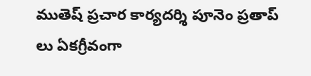ముతెష్ ప్రచార కార్యదర్శి పూనెం ప్రతాప్ లు ఏకగ్రీవంగా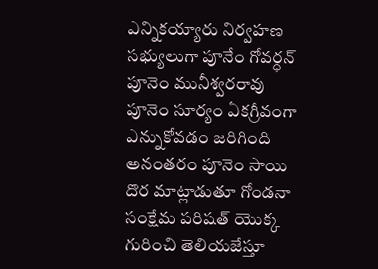ఎన్నికయ్యారు నిర్వహణ సభ్యులుగా పూనేం గోవర్ధన్ పూనెం మునీశ్వరరావు పూనెం సూర్యం ఏకగ్రీవంగా ఎన్నుకోవడం జరిగింది అనంతరం పూనెం సాయి దొర మాట్లాడుతూ గోండనా సంక్షేమ పరిషత్ యొక్క గురించి తెలియజేస్తూ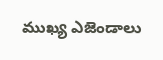ముఖ్య ఎజెండాలు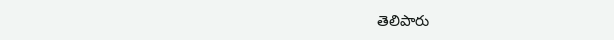తెలిపారు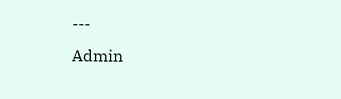---
Admin